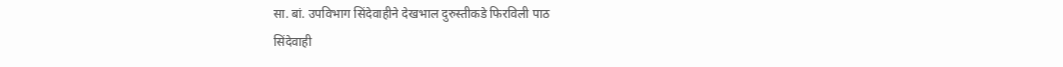सा. बां. उपविभाग सिंदेवाहीने देखभाल दुरुस्तीकडे फिरविली पाठ
सिंदेवाही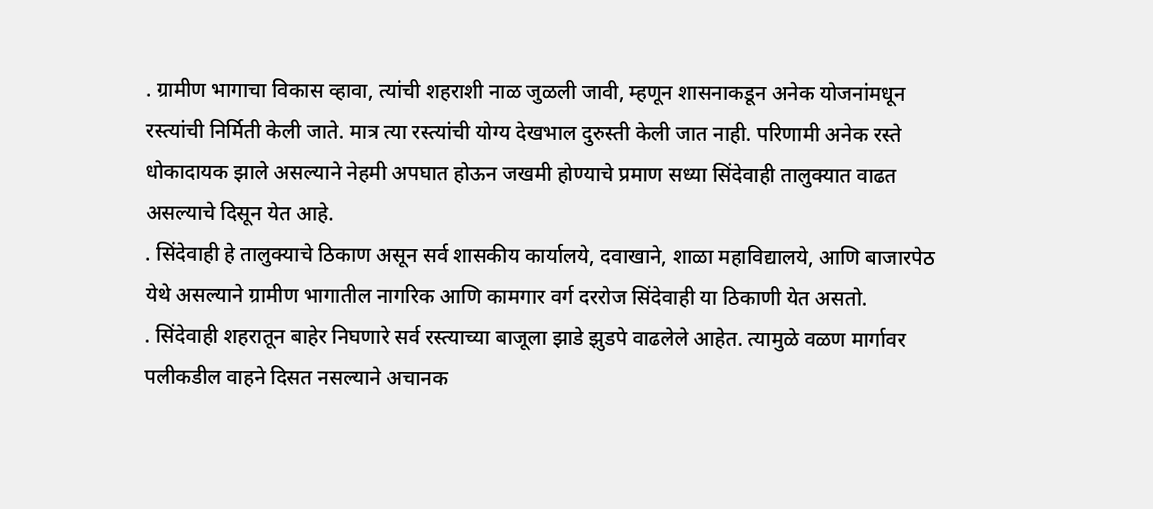. ग्रामीण भागाचा विकास व्हावा, त्यांची शहराशी नाळ जुळली जावी, म्हणून शासनाकडून अनेक योजनांमधून रस्त्यांची निर्मिती केली जाते. मात्र त्या रस्त्यांची योग्य देखभाल दुरुस्ती केली जात नाही. परिणामी अनेक रस्ते धोकादायक झाले असल्याने नेहमी अपघात होऊन जखमी होण्याचे प्रमाण सध्या सिंदेवाही तालुक्यात वाढत असल्याचे दिसून येत आहे.
. सिंदेवाही हे तालुक्याचे ठिकाण असून सर्व शासकीय कार्यालये, दवाखाने, शाळा महाविद्यालये, आणि बाजारपेठ येथे असल्याने ग्रामीण भागातील नागरिक आणि कामगार वर्ग दररोज सिंदेवाही या ठिकाणी येत असतो.
. सिंदेवाही शहरातून बाहेर निघणारे सर्व रस्त्याच्या बाजूला झाडे झुडपे वाढलेले आहेत. त्यामुळे वळण मार्गावर पलीकडील वाहने दिसत नसल्याने अचानक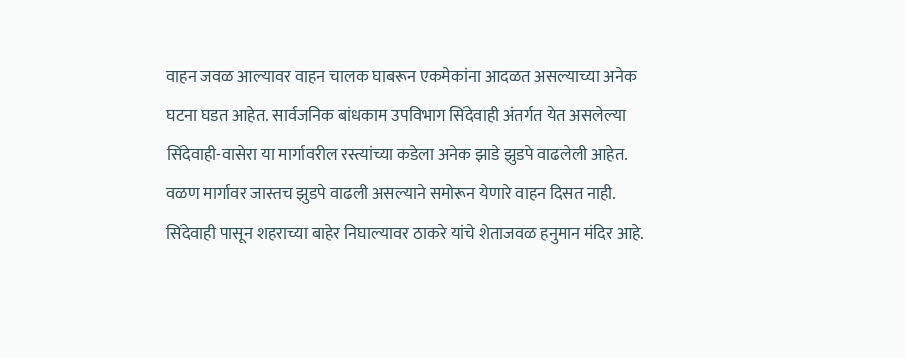वाहन जवळ आल्यावर वाहन चालक घाबरून एकमेकांना आदळत असल्याच्या अनेक घटना घडत आहेत. सार्वजनिक बांधकाम उपविभाग सिंदेवाही अंतर्गत येत असलेल्या सिंदेवाही-वासेरा या मार्गावरील रस्त्यांच्या कडेला अनेक झाडे झुडपे वाढलेली आहेत. वळण मार्गावर जास्तच झुडपे वाढली असल्याने समोरून येणारे वाहन दिसत नाही. सिंदेवाही पासून शहराच्या बाहेर निघाल्यावर ठाकरे यांचे शेताजवळ हनुमान मंदिर आहे.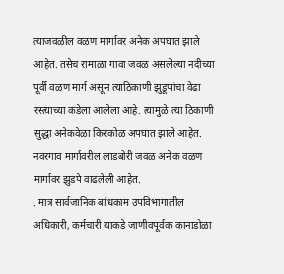त्याजवळील वळण मार्गावर अनेक अपघात झाले आहेत. तसेच रामाळा गावा जवळ असलेल्या नदीच्या पूर्वी वळण मार्ग असून त्याठिकाणी झुडूपांचा वेढा रस्त्याच्या कडेला आलेला आहे. त्यामुळे त्या ठिकाणी सुद्धा अनेकवेळा किरकोळ अपघात झाले आहेत. नवरगाव मार्गावरील लाडबोरी जवळ अनेक वळण मार्गावर झुडपे वाढलेली आहेत.
. मात्र सार्वजानिक बांधकाम उपविभागातील अधिकारी, कर्मचारी याकडे जाणीवपूर्वक कानाडोळा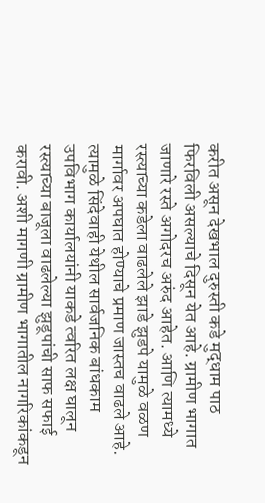करीत असून देखभाल दुरुस्ती कडे मुद्धाम पाठ फिरविली असल्याचे दिसून येत आहे. ग्रामीण भागात जाणारे रस्ते अगोदरच अरुंद आहेत. आणि त्यामध्ये रस्त्याच्या कडेला वाढलेले झाडे झुडपे यामुळे वळण मार्गावर अपघात होण्याचे प्रमाण जास्तच वाढले आहे. त्यामुळे सिंदेवाही येथील सार्वजनिक बांधकाम उपविभाग कार्यालयांनी याकडे त्वरित लक्ष घालून रस्त्याच्या बाजूला वाढलेल्या झुडूपांची साफ सफाई करावी. अशी मागणी ग्रामीण भागातील नागरिकांकडून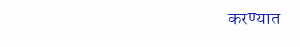करण्यात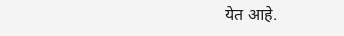येत आहे.